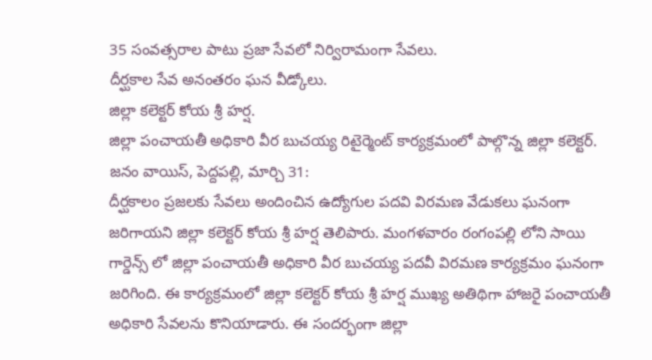35 సంవత్సరాల పాటు ప్రజా సేవలో నిర్విరామంగా సేవలు.
దీర్ఘకాల సేవ అనంతరం ఘన వీడ్కోలు.
జిల్లా కలెక్టర్ కోయ శ్రీ హర్ష.
జిల్లా పంచాయతీ అధికారి వీర బుచయ్య రిటైర్మెంట్ కార్యక్రమంలో పాల్గొన్న జిల్లా కలెక్టర్.
జనం వాయిస్, పెద్దపల్లి, మార్చి 31:
దీర్ఘకాలం ప్రజలకు సేవలు అందించిన ఉద్యోగుల పదవి విరమణ వేడుకలు ఘనంగా జరిగాయని జిల్లా కలెక్టర్ కోయ శ్రీ హర్ష తెలిపారు. మంగళవారం రంగంపల్లి లోని సాయి గార్డెన్స్ లో జిల్లా పంచాయతీ అధికారి వీర బుచయ్య పదవీ విరమణ కార్యక్రమం ఘనంగా జరిగింది. ఈ కార్యక్రమంలో జిల్లా కలెక్టర్ కోయ శ్రీ హర్ష ముఖ్య అతిథిగా హాజరై పంచాయతీ అధికారి సేవలను కొనియాడారు. ఈ సందర్భంగా జిల్లా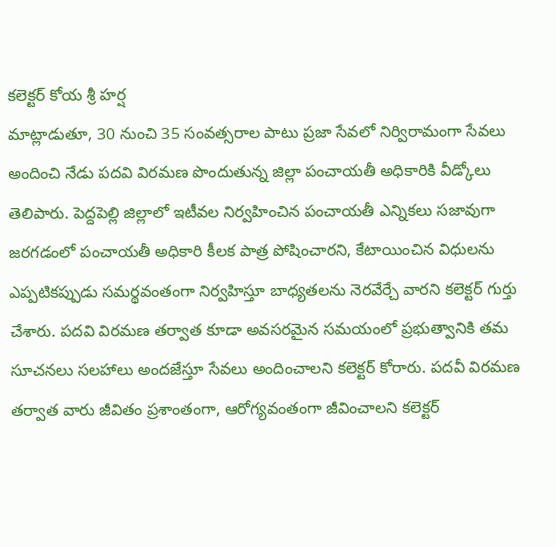కలెక్టర్ కోయ శ్రీ హర్ష
మాట్లాడుతూ, 30 నుంచి 35 సంవత్సరాల పాటు ప్రజా సేవలో నిర్విరామంగా సేవలు అందించి నేడు పదవి విరమణ పొందుతున్న జిల్లా పంచాయతీ అధికారికి వీడ్కోలు తెలిపారు. పెద్దపెల్లి జిల్లాలో ఇటీవల నిర్వహించిన పంచాయతీ ఎన్నికలు సజావుగా జరగడంలో పంచాయతీ అధికారి కీలక పాత్ర పోషించారని, కేటాయించిన విధులను ఎప్పటికప్పుడు సమర్థవంతంగా నిర్వహిస్తూ బాధ్యతలను నెరవేర్చే వారని కలెక్టర్ గుర్తు చేశారు. పదవి విరమణ తర్వాత కూడా అవసరమైన సమయంలో ప్రభుత్వానికి తమ సూచనలు సలహాలు అందజేస్తూ సేవలు అందించాలని కలెక్టర్ కోరారు. పదవీ విరమణ తర్వాత వారు జీవితం ప్రశాంతంగా, ఆరోగ్యవంతంగా జీవించాలని కలెక్టర్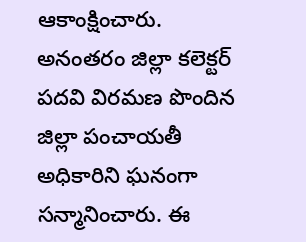ఆకాంక్షించారు. అనంతరం జిల్లా కలెక్టర్ పదవి విరమణ పొందిన జిల్లా పంచాయతీ అధికారిని ఘనంగా సన్మానించారు. ఈ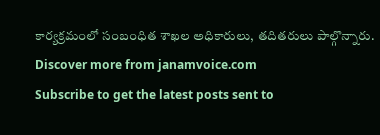కార్యక్రమంలో సంబంధిత శాఖల అధికారులు, తదితరులు పాల్గొన్నారు.
Discover more from janamvoice.com
Subscribe to get the latest posts sent to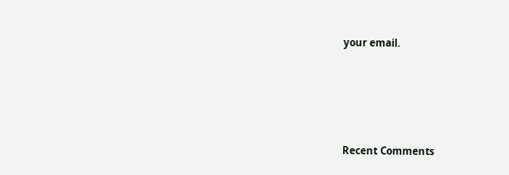your email.





Recent Comments